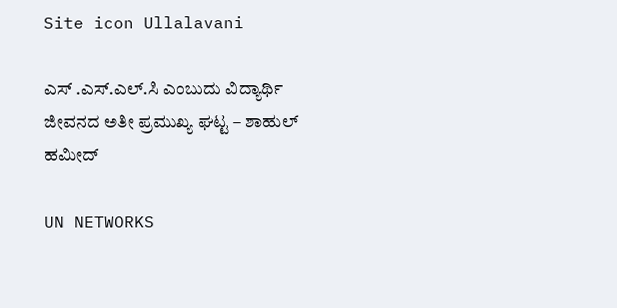Site icon Ullalavani

ಎಸ್ .ಎಸ್.ಎಲ್.ಸಿ ಎಂಬುದು ವಿದ್ಯಾರ್ಥಿ ಜೀವನದ ಅತೀ ಪ್ರಮುಖ್ಯ ಘಟ್ಟ – ಶಾಹುಲ್ ಹಮೀದ್

UN NETWORKS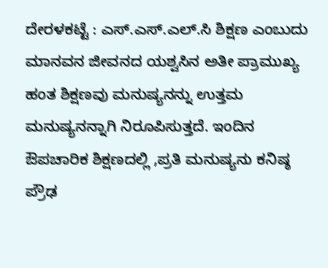ದೇರಳಕಟ್ಟೆ : ಎಸ್.ಎಸ್.ಎಲ್.ಸಿ ಶಿಕ್ಷಣ ಎಂಬುದು ಮಾನವನ ಜೀವನದ ಯಶ್ವಸಿನ ಅತೀ ಪ್ರಾಮುಖ್ಯ ಹಂತ ಶಿಕ್ಷಣವು ಮನುಷ್ಯನನ್ನು ಉತ್ತಮ ಮನುಷ್ಯನನ್ನಾಗಿ ನಿರೂಪಿಸುತ್ತದೆ. ಇಂದಿನ ಔಪಚಾರಿಕ ಶಿಕ್ಷಣದಲ್ಲಿ ,ಪ್ರತಿ ಮನುಷ್ಯನು ಕನಿಷ್ಠ ಪ್ರೌಢ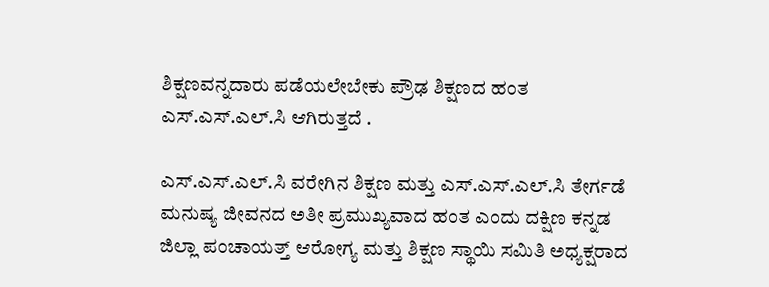ಶಿಕ್ಷಣವನ್ನದಾರು ಪಡೆಯಲೇಬೇಕು ಪ್ರೌಢ ಶಿಕ್ಷಣದ ಹಂತ ಎಸ್.ಎಸ್.ಎಲ್.ಸಿ ಆಗಿರುತ್ತದೆ .

ಎಸ್.ಎಸ್.ಎಲ್.ಸಿ ವರೇಗಿನ ಶಿಕ್ಷಣ ಮತ್ತು ಎಸ್.ಎಸ್.ಎಲ್.ಸಿ ತೇರ್ಗಡೆ ಮನುಷ್ಯ ಜೀವನದ ಅತೀ ಪ್ರಮುಖ್ಯವಾದ ಹಂತ ಎಂದು ದಕ್ಷಿಣ ಕನ್ನಡ ಜಿಲ್ಲಾ ಪಂಚಾಯತ್ತ್ ಆರೋಗ್ಯ ಮತ್ತು ಶಿಕ್ಷಣ ಸ್ಥಾಯಿ ಸಮಿತಿ ಅಧ್ಯಕ್ಷರಾದ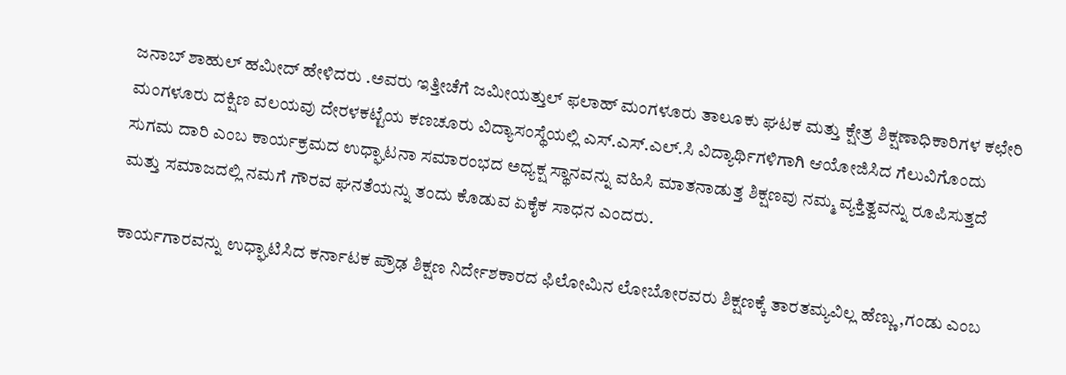ಜನಾಬ್ ಶಾಹುಲ್ ಹಮೀದ್ ಹೇಳಿದರು .ಅವರು ಇತ್ತೀಚೆಗೆ ಜಮೀಯತ್ತುಲ್ ಫಲಾಹ್ ಮಂಗಳೂರು ತಾಲೂಕು ಘಟಕ ಮತ್ತು ಕ್ಷೇತ್ರ ಶಿಕ್ಷಣಾಧಿಕಾರಿಗಳ ಕಛೇರಿ ಮಂಗಳೂರು ದಕ್ಷಿಣ ವಲಯವು ದೇರಳಕಟ್ಟೆಯ ಕಣಚೂರು ವಿದ್ಯಾಸಂಸ್ಥೆಯಲ್ಲಿ ಎಸ್.ಎಸ್.ಎಲ್.ಸಿ ವಿದ್ಯಾರ್ಥಿಗಳಿಗಾಗಿ ಆಯೋಜಿಸಿದ ಗೆಲುವಿಗೊಂದು ಸುಗಮ ದಾರಿ ಎಂಬ ಕಾರ್ಯಕ್ರಮದ ಉಧ್ಘಾಟನಾ ಸಮಾರಂಭದ ಅಧ್ಯಕ್ಷ ಸ್ಥಾನವನ್ನು ವಹಿಸಿ ಮಾತನಾಡುತ್ತ ಶಿಕ್ಷಣವು ನಮ್ಮ ವ್ಯಕ್ತಿತ್ವವನ್ನು ರೂಪಿಸುತ್ತದೆ ಮತ್ತು ಸಮಾಜದಲ್ಲಿ ನಮಗೆ ಗೌರವ ಘನತೆಯನ್ನು ತಂದು ಕೊಡುವ ಏಕೈಕ ಸಾಧನ ಎಂದರು.

ಕಾರ್ಯಗಾರವನ್ನು ಉಧ್ಘಾಟಿಸಿದ ಕರ್ನಾಟಕ ಪ್ರೌಢ ಶಿಕ್ಷಣ ನಿರ್ದೇಶಕಾರದ ಫಿಲೋಮಿನ ಲೋಬೋರವರು ಶಿಕ್ಷಣಕ್ಕೆ ತಾರತಮ್ಯವಿಲ್ಲ ಹೆಣ್ಣು ,ಗಂಡು ಎಂಬ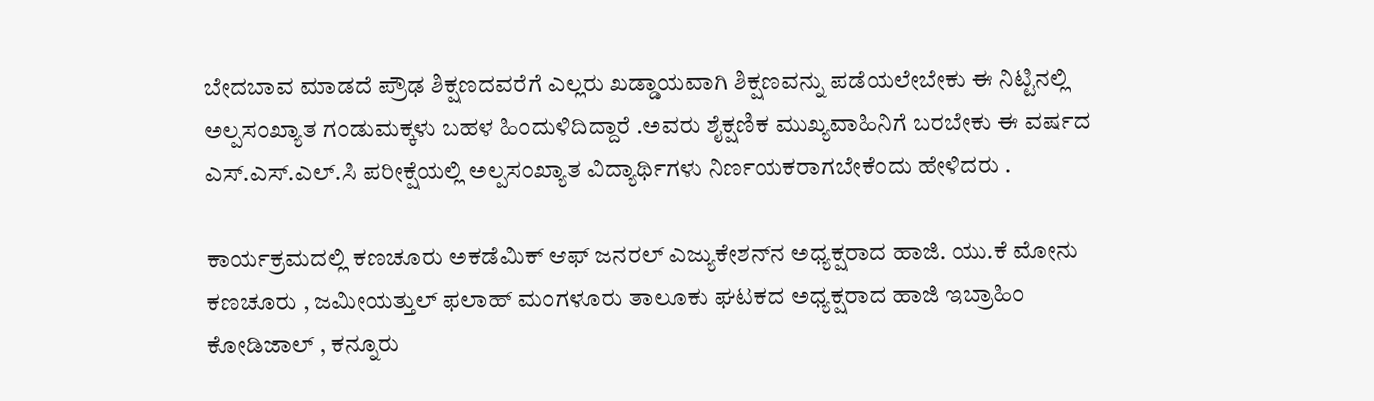ಬೇದಬಾವ ಮಾಡದೆ ಪ್ರೌಢ ಶಿಕ್ಷಣದವರೆಗೆ ಎಲ್ಲರು ಖಡ್ಡಾಯವಾಗಿ ಶಿಕ್ಷಣವನ್ನು ಪಡೆಯಲೇಬೇಕು ಈ ನಿಟ್ಟಿನಲ್ಲಿ ಅಲ್ಪಸಂಖ್ಯಾತ ಗಂಡುಮಕ್ಕಳು ಬಹಳ ಹಿಂದುಳಿದಿದ್ದಾರೆ .ಅವರು ಶೈಕ್ಷಣಿಕ ಮುಖ್ಯವಾಹಿನಿಗೆ ಬರಬೇಕು ಈ ವರ್ಷದ ಎಸ್.ಎಸ್.ಎಲ್.ಸಿ ಪರೀಕ್ಷೆಯಲ್ಲಿ ಅಲ್ಪಸಂಖ್ಯಾತ ವಿದ್ಯಾರ್ಥಿಗಳು ನಿರ್ಣಯಕರಾಗಬೇಕೆಂದು ಹೇಳಿದರು .

ಕಾರ್ಯಕ್ರಮದಲ್ಲಿ ಕಣಚೂರು ಅಕಡೆಮಿಕ್ ಆಫ್ ಜನರಲ್ ಎಜ್ಯುಕೇಶನ್‍ನ ಅಧ್ಯಕ್ಷರಾದ ಹಾಜಿ. ಯು.ಕೆ ಮೋನು ಕಣಚೂರು , ಜಮೀಯತ್ತುಲ್ ಫಲಾಹ್ ಮಂಗಳೂರು ತಾಲೂಕು ಘಟಕದ ಅಧ್ಯಕ್ಷರಾದ ಹಾಜಿ ಇಬ್ರಾಹಿಂ ಕೋಡಿಜಾಲ್ , ಕನ್ನೂರು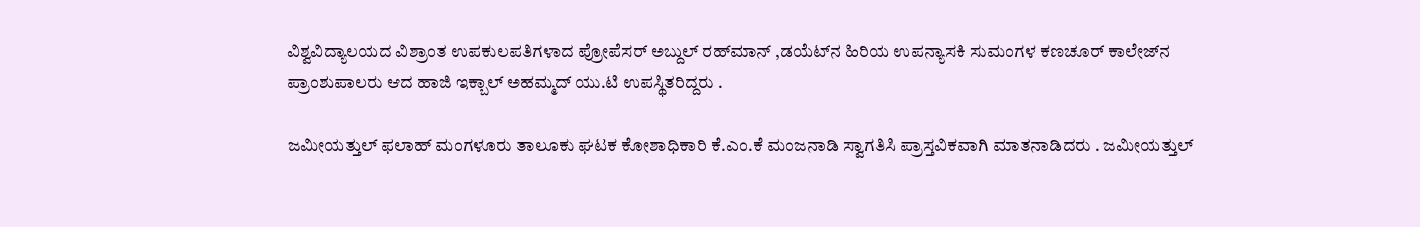ವಿಶ್ವವಿದ್ಯಾಲಯದ ವಿಶ್ರಾಂತ ಉಪಕುಲಪತಿಗಳಾದ ಪ್ರೋಪೆಸರ್ ಅಬ್ದುಲ್ ರಹ್‍ಮಾನ್ ,ಡಯೆಟ್‍ನ ಹಿರಿಯ ಉಪನ್ಯಾಸಕಿ ಸುಮಂಗಳ ಕಣಚೂರ್ ಕಾಲೇಜ್‍ನ ಪ್ರಾಂಶುಪಾಲರು ಆದ ಹಾಜಿ ಇಕ್ಬಾಲ್ ಅಹಮ್ಮದ್ ಯು.ಟಿ ಉಪಸ್ಥಿತರಿದ್ದರು .

ಜಮೀಯತ್ತುಲ್ ಫಲಾಹ್ ಮಂಗಳೂರು ತಾಲೂಕು ಘಟಕ ಕೋಶಾಧಿಕಾರಿ ಕೆ.ಎಂ.ಕೆ ಮಂಜನಾಡಿ ಸ್ವಾಗತಿಸಿ ಪ್ರಾಸ್ತವಿಕವಾಗಿ ಮಾತನಾಡಿದರು . ಜಮೀಯತ್ತುಲ್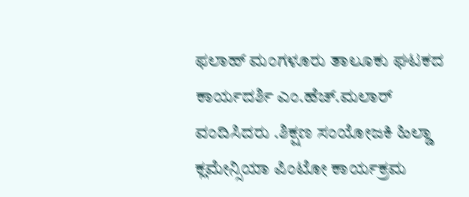ಫಲಾಹ್ ಮಂಗಳೂರು ತಾಲೂಕು ಘಟಕದ ಕಾರ್ಯದರ್ಶಿ ಎಂ.ಹೆಚ್.ಮಲಾರ್ ವಂದಿಸಿದರು .ಶಿಕ್ಷಣ ಸಂಯೋಜಕಿ ಹಿಲ್ಡಾ ಕ್ಲಮೇನ್ಸಿಯಾ ಪಿಂಟೋ ಕಾರ್ಯಕ್ರಮ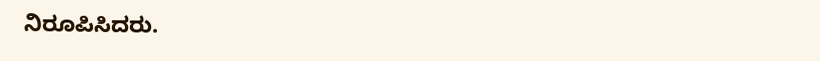ನಿರೂಪಿಸಿದರು.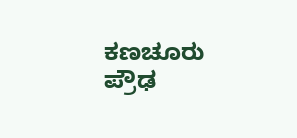ಕಣಚೂರು ಪ್ರೌಢ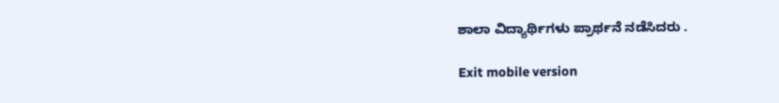ಶಾಲಾ ವಿದ್ಯಾರ್ಥಿಗಳು ಪ್ರಾರ್ಥನೆ ನಡೆಸಿದರು .

Exit mobile version